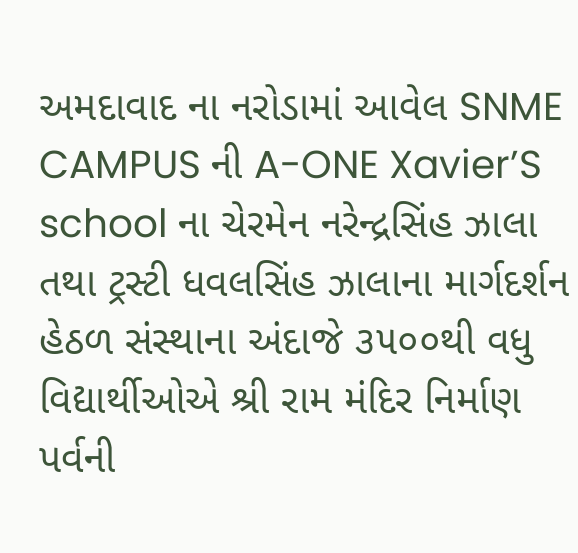અમદાવાદ ના નરોડામાં આવેલ SNME CAMPUS ની A-ONE Xavier’S school ના ચેરમેન નરેન્દ્રસિંહ ઝાલા તથા ટ્રસ્ટી ધવલસિંહ ઝાલાના માર્ગદર્શન હેઠળ સંસ્થાના અંદાજે ૩૫૦૦થી વધુ વિદ્યાર્થીઓએ શ્રી રામ મંદિર નિર્માણ પર્વની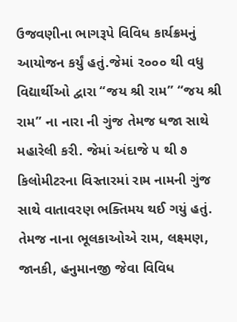ઉજવણીના ભાગરૂપે વિવિધ કાર્યક્રમનું આયોજન કર્યું હતું.જેમાં ૨૦૦૦ થી વધુ વિદ્યાર્થીઓ દ્વારા “જય શ્રી રામ” “જય શ્રી રામ” ના નારા ની ગુંજ તેમજ ધજા સાથે મહારેલી કરી. જેમાં અંદાજે ૫ થી ૭ કિલોમીટરના વિસ્તારમાં રામ નામની ગુંજ સાથે વાતાવરણ ભક્તિમય થઈ ગયું હતું. તેમજ નાના ભૂલકાઓએ રામ, લક્ષ્મણ, જાનકી, હનુમાનજી જેવા વિવિધ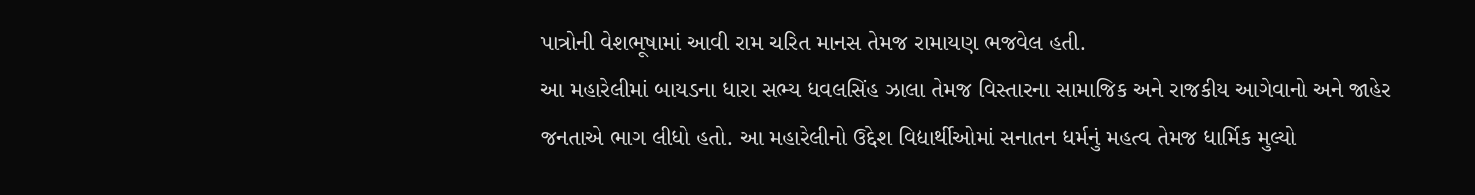પાત્રોની વેશભૂષામાં આવી રામ ચરિત માનસ તેમજ રામાયણ ભજવેલ હતી.
આ મહારેલીમાં બાયડના ધારા સભ્ય ધવલસિંહ ઝાલા તેમજ વિસ્તારના સામાજિક અને રાજકીય આગેવાનો અને જાહેર જનતાએ ભાગ લીધો હતો. આ મહારેલીનો ઉદ્દેશ વિદ્યાર્થીઓમાં સનાતન ધર્મનું મહત્વ તેમજ ધાર્મિક મુલ્યો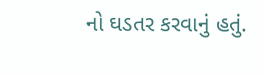નો ઘડતર કરવાનું હતું.